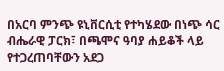በአርባ ምንጭ ዩኒቨርሲቲ የተካሄደው በነጭ ሳር ብሔራዊ ፓርክ፣ በጫሞና ዓባያ ሐይቆች ላይ የተጋረጠባቸውን አደጋ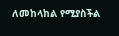ለመከላከል የሚያስችል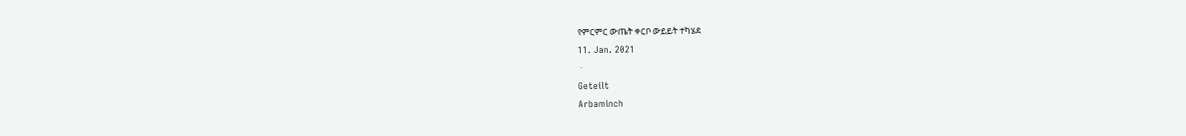የምርምር ውጤት ቀርቦ ውይይት ተካሄደ
11. Jan. 2021
 ·
Geteilt
Arbaminch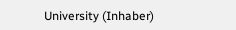University (Inhaber)